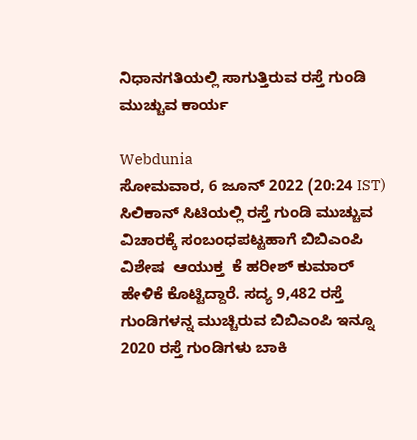ನಿಧಾನಗತಿಯಲ್ಲಿ ಸಾಗುತ್ತಿರುವ ರಸ್ತೆ ಗುಂಡಿ ಮುಚ್ಚುವ ಕಾರ್ಯ

Webdunia
ಸೋಮವಾರ, 6 ಜೂನ್ 2022 (20:24 IST)
ಸಿಲಿಕಾನ್ ಸಿಟಿಯಲ್ಲಿ ರಸ್ತೆ ಗುಂಡಿ ಮುಚ್ಚುವ ವಿಚಾರಕ್ಕೆ ಸಂಬಂಧಪಟ್ಟಹಾಗೆ ಬಿಬಿಎಂಪಿ ವಿಶೇಷ  ಆಯುಕ್ತ  ಕೆ ಹರೀಶ್ ಕುಮಾರ್ ಹೇಳಿಕೆ ಕೊಟ್ಟಿದ್ದಾರೆ. ಸದ್ಯ 9,482 ರಸ್ತೆ ಗುಂಡಿಗಳನ್ನ ಮುಚ್ಚಿರುವ ಬಿಬಿಎಂಪಿ ಇನ್ನೂ 2020 ರಸ್ತೆ ಗುಂಡಿಗಳು ಬಾಕಿ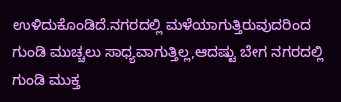ಉಳಿದುಕೊಂಡಿದೆ.ನಗರದಲ್ಲಿ ಮಳೆಯಾಗುತ್ತಿರುವುದರಿಂದ ಗುಂಡಿ ಮುಚ್ಚಲು ಸಾಧ್ಯವಾಗುತ್ತಿಲ್ಲ,ಆದಷ್ಟು ಬೇಗ ನಗರದಲ್ಲಿ ಗುಂಡಿ ಮುಕ್ತ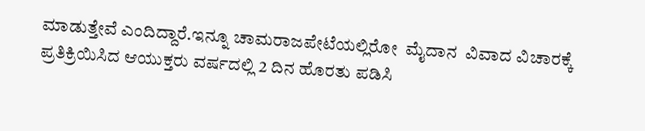ಮಾಡುತ್ತೇವೆ ಎಂದಿದ್ದಾರೆ.ಇನ್ನೂ ಚಾಮರಾಜಪೇಟೆಯಲ್ಲಿರೋ  ಮೈದಾನ  ವಿವಾದ ವಿಚಾರಕ್ಕೆ ಪ್ರತಿಕ್ರಿಯಿಸಿದ ಆಯುಕ್ತರು ವರ್ಷದಲ್ಲಿ 2 ದಿನ ಹೊರತು ಪಡಿಸಿ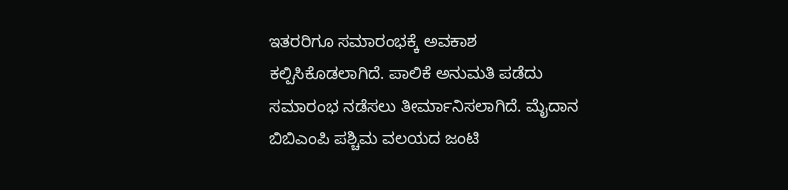ಇತರರಿಗೂ ಸಮಾರಂಭಕ್ಕೆ ಅವಕಾಶ ಕಲ್ಪಿಸಿಕೊಡಲಾಗಿದೆ. ಪಾಲಿಕೆ ಅನುಮತಿ ಪಡೆದು ಸಮಾರಂಭ ನಡೆಸಲು ತೀರ್ಮಾನಿಸಲಾಗಿದೆ. ಮೈದಾನ  ಬಿಬಿಎಂಪಿ ಪಶ್ಚಿಮ ವಲಯದ ಜಂಟಿ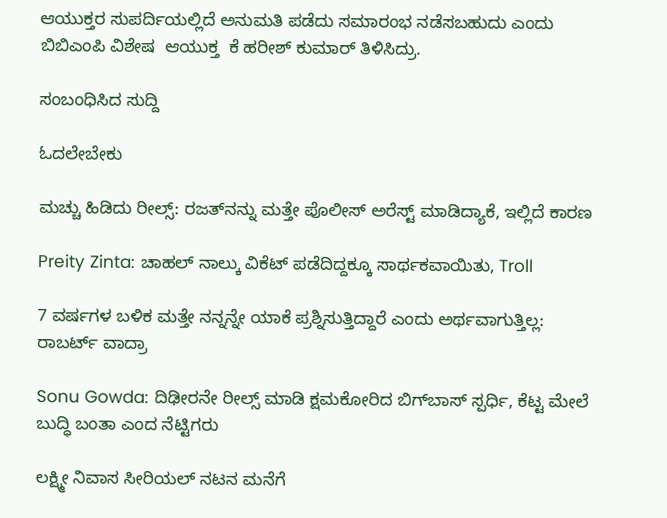ಆಯುಕ್ತರ ಸುಪರ್ದಿಯಲ್ಲಿದೆ ಅನುಮತಿ ಪಡೆದು ಸಮಾರಂಭ ನಡೆಸಬಹುದು ಎಂದು ಬಿಬಿಎಂಪಿ ವಿಶೇಷ  ಆಯುಕ್ತ  ಕೆ ಹರೀಶ್ ಕುಮಾರ್ ತಿಳಿಸಿದ್ರು.

ಸಂಬಂಧಿಸಿದ ಸುದ್ದಿ

ಓದಲೇಬೇಕು

ಮಚ್ಚು ಹಿಡಿದು ರೀಲ್ಸ್‌: ರಜತ್‌ನನ್ನು ಮತ್ತೇ ಪೊಲೀಸ್ ಅರೆಸ್ಟ್ ಮಾಡಿದ್ಯಾಕೆ, ಇಲ್ಲಿದೆ ಕಾರಣ

Preity Zinta: ಚಾಹಲ್ ನಾಲ್ಕು ವಿಕೆಟ್ ಪಡೆದಿದ್ದಕ್ಕೂ ಸಾರ್ಥಕವಾಯಿತು, Troll

7 ವರ್ಷಗಳ ಬಳಿಕ ಮತ್ತೇ ನನ್ನನ್ನೇ ಯಾಕೆ ಪ್ರಶ್ನಿಸುತ್ತಿದ್ದಾರೆ ಎಂದು ಅರ್ಥವಾಗುತ್ತಿಲ್ಲ: ರಾಬರ್ಟ್‌ ವಾದ್ರಾ

Sonu Gowda: ದಿಢೀರನೇ ರೀಲ್ಸ್ ಮಾಡಿ ಕ್ಷಮಕೋರಿದ ಬಿಗ್‌ಬಾಸ್‌ ಸ್ಪರ್ಧಿ, ಕೆಟ್ಟ ಮೇಲೆ ಬುದ್ಧಿ ಬಂತಾ ಎಂದ ನೆಟ್ಟಿಗರು

ಲಕ್ಷ್ಮೀ ನಿವಾಸ ಸೀರಿಯಲ್ ನಟನ ಮನೆಗೆ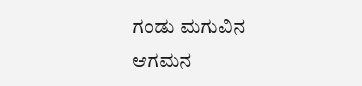ಗಂಡು ಮಗುವಿನ ಆಗಮನ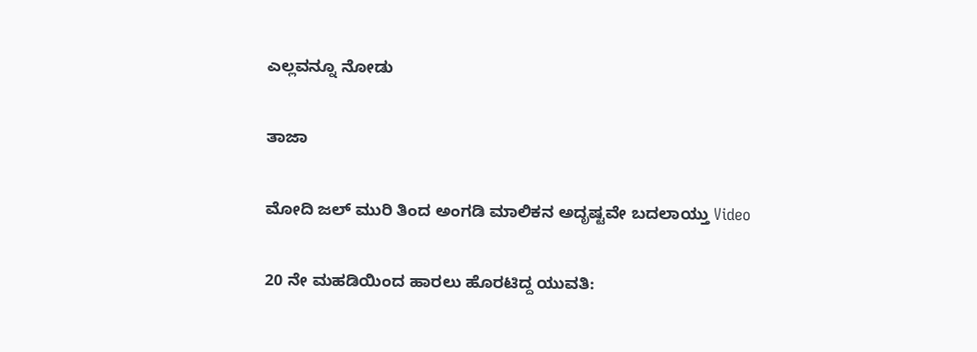ಎಲ್ಲವನ್ನೂ ನೋಡು

ತಾಜಾ

ಮೋದಿ ಜಲ್ ಮುರಿ ತಿಂದ ಅಂಗಡಿ ಮಾಲಿಕನ ಅದೃಷ್ಟವೇ ಬದಲಾಯ್ತು Video

20 ನೇ ಮಹಡಿಯಿಂದ ಹಾರಲು ಹೊರಟಿದ್ದ ಯುವತಿ: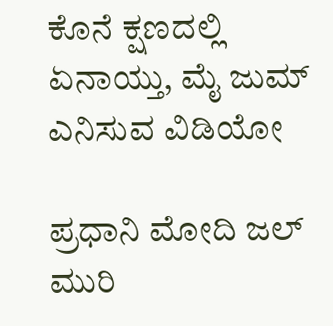ಕೊನೆ ಕ್ಷಣದಲ್ಲಿ ಏನಾಯ್ತು, ಮೈ ಜುಮ್ ಎನಿಸುವ ವಿಡಿಯೋ

ಪ್ರಧಾನಿ ಮೋದಿ ಜಲ್ ಮುರಿ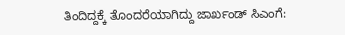ತಿಂದಿದ್ದಕ್ಕೆ ತೊಂದರೆಯಾಗಿದ್ದು ಜಾರ್ಖಂಡ್ ಸಿಎಂಗೆ: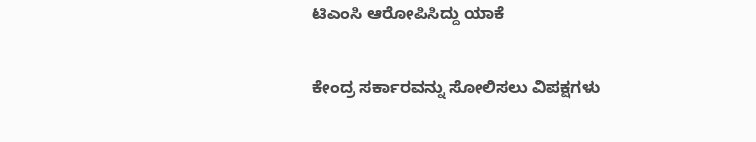ಟಿಎಂಸಿ ಆರೋಪಿಸಿದ್ದು ಯಾಕೆ

ಕೇಂದ್ರ ಸರ್ಕಾರವನ್ನು ಸೋಲಿಸಲು ವಿಪಕ್ಷಗಳು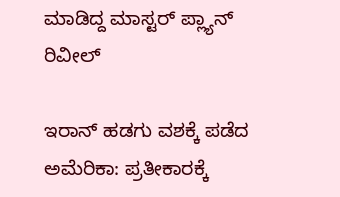ಮಾಡಿದ್ದ ಮಾಸ್ಟರ್ ಪ್ಲ್ಯಾನ್ ರಿವೀಲ್

ಇರಾನ್ ಹಡಗು ವಶಕ್ಕೆ ಪಡೆದ ಅಮೆರಿಕಾ: ಪ್ರತೀಕಾರಕ್ಕೆ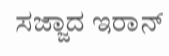ಸಜ್ಜಾದ ಇರಾನ್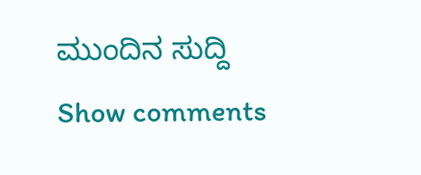ಮುಂದಿನ ಸುದ್ದಿ
Show comments